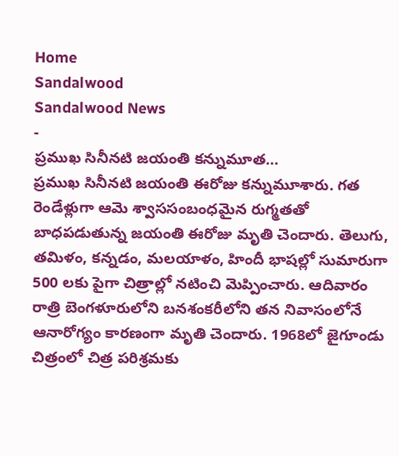Home
Sandalwood
Sandalwood News
-
ప్రముఖ సినీనటి జయంతి కన్నుమూత…
ప్రముఖ సినీనటి జయంతి ఈరోజు కన్నుమూశారు. గత రెండేళ్లుగా ఆమె శ్వాససంబంధమైన రుగ్మతతో బాధపడుతున్న జయంతి ఈరోజు మృతి చెందారు. తెలుగు, తమిళం, కన్నడం, మలయాళం, హిందీ భాషల్లో సుమారుగా 500 లకు పైగా చిత్రాల్లో నటించి మెప్పించారు. ఆదివారం రాత్రి బెంగళూరులోని బనశంకరీలోని తన నివాసంలోనే ఆనారోగ్యం కారణంగా మృతి చెందారు. 1968లో జైగూండు చిత్రంలో చిత్ర పరిశ్రమకు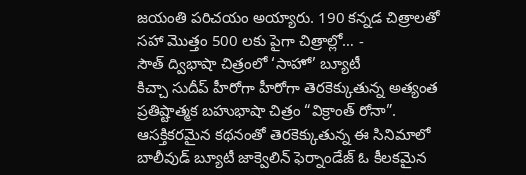జయంతి పరిచయం అయ్యారు. 190 కన్నడ చిత్రాలతో సహా మొత్తం 500 లకు పైగా చిత్రాల్లో… -
సౌత్ ద్విభాషా చిత్రంలో ‘సాహో’ బ్యూటీ
కిచ్చా సుదీప్ హీరోగా హీరోగా తెరకెక్కుతున్న అత్యంత ప్రతిష్టాత్మక బహుభాషా చిత్రం “విక్రాంత్ రోనా”. ఆసక్తికరమైన కథనంతో తెరకెక్కుతున్న ఈ సినిమాలో బాలీవుడ్ బ్యూటీ జాక్వెలిన్ ఫెర్నాండేజ్ ఓ కీలకమైన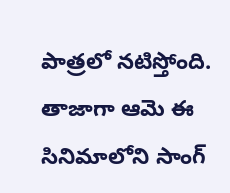పాత్రలో నటిస్తోంది. తాజాగా ఆమె ఈ సినిమాలోని సాంగ్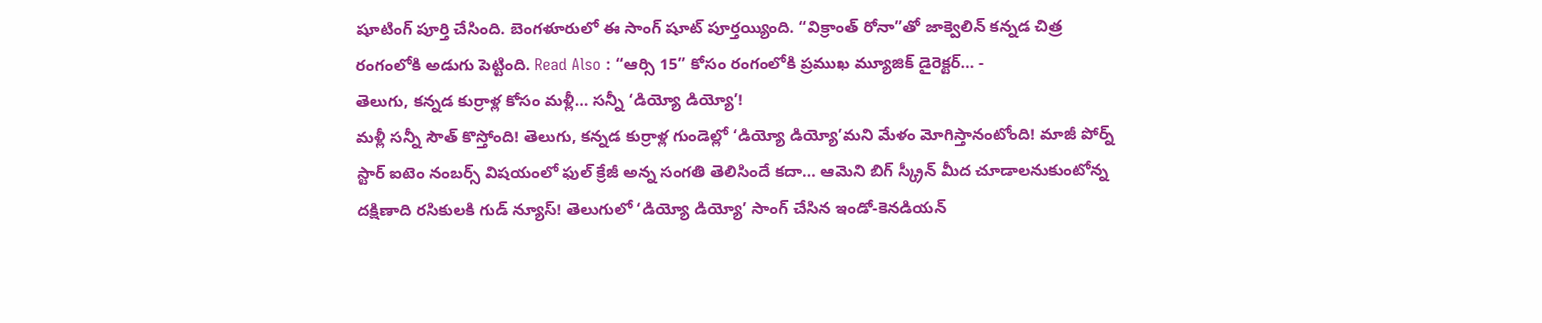షూటింగ్ పూర్తి చేసింది. బెంగళూరులో ఈ సాంగ్ షూట్ పూర్తయ్యింది. “విక్రాంత్ రోనా”తో జాక్వెలిన్ కన్నడ చిత్ర రంగంలోకి అడుగు పెట్టింది. Read Also : “ఆర్సి 15” కోసం రంగంలోకి ప్రముఖ మ్యూజిక్ డైరెక్టర్… -
తెలుగు, కన్నడ కుర్రాళ్ల కోసం మళ్లీ… సన్నీ ‘డియ్యో డియ్యో’!
మళ్లీ సన్నీ సౌత్ కొస్తోంది! తెలుగు, కన్నడ కుర్రాళ్ల గుండెల్లో ‘డియ్యో డియ్యో’మని మేళం మోగిస్తానంటోంది! మాజీ పోర్న్ స్టార్ ఐటెం నంబర్స్ విషయంలో ఫుల్ క్రేజీ అన్న సంగతి తెలిసిందే కదా… ఆమెని బిగ్ స్క్రీన్ మీద చూడాలనుకుంటోన్న దక్షిణాది రసికులకి గుడ్ న్యూస్! తెలుగులో ‘డియ్యో డియ్యో’ సాంగ్ చేసిన ఇండో-కెనడియన్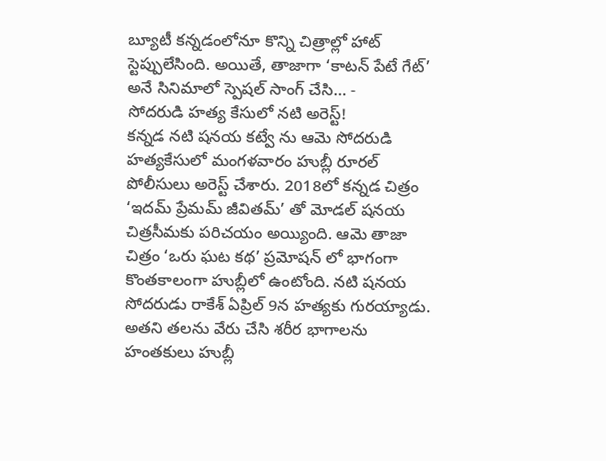బ్యూటీ కన్నడంలోనూ కొన్ని చిత్రాల్లో హాట్ స్టెప్పులేసింది. అయితే, తాజాగా ‘కాటన్ పేటే గేట్’ అనే సినిమాలో స్పెషల్ సాంగ్ చేసి… -
సోదరుడి హత్య కేసులో నటి అరెస్ట్!
కన్నడ నటి షనయ కట్వే ను ఆమె సోదరుడి హత్యకేసులో మంగళవారం హుబ్లీ రూరల్ పోలీసులు అరెస్ట్ చేశారు. 2018లో కన్నడ చిత్రం ‘ఇదమ్ ప్రేమమ్ జీవితమ్’ తో మోడల్ షనయ చిత్రసీమకు పరిచయం అయ్యింది. ఆమె తాజా చిత్రం ‘ఒరు ఘట కథ’ ప్రమోషన్ లో భాగంగా కొంతకాలంగా హుబ్లీలో ఉంటోంది. నటి షనయ సోదరుడు రాకేశ్ ఏప్రిల్ 9న హత్యకు గురయ్యాడు. అతని తలను వేరు చేసి శరీర భాగాలను హంతకులు హుబ్లీ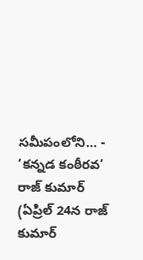సమీపంలోని… -
‘కన్నడ కంఠీరవ’ రాజ్ కుమార్
(ఏప్రిల్ 24న రాజ్ కుమార్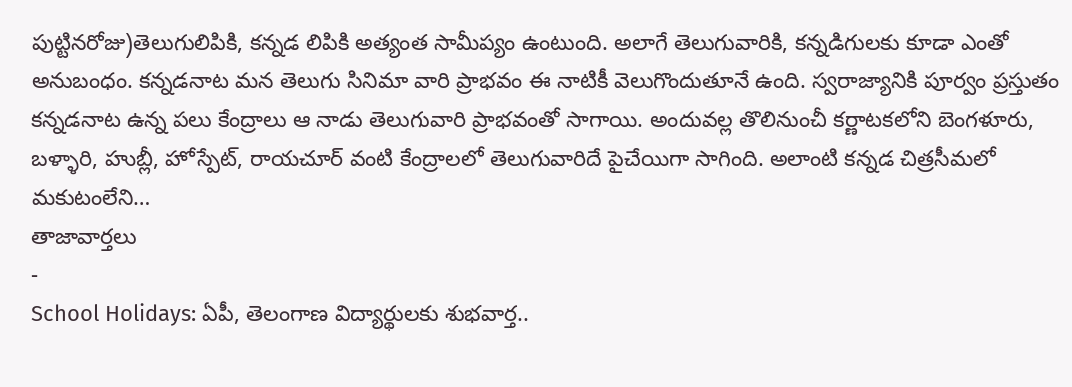పుట్టినరోజు)తెలుగులిపికి, కన్నడ లిపికి అత్యంత సామీప్యం ఉంటుంది. అలాగే తెలుగువారికి, కన్నడిగులకు కూడా ఎంతో అనుబంధం. కన్నడనాట మన తెలుగు సినిమా వారి ప్రాభవం ఈ నాటికీ వెలుగొందుతూనే ఉంది. స్వరాజ్యానికి పూర్వం ప్రస్తుతం కన్నడనాట ఉన్న పలు కేంద్రాలు ఆ నాడు తెలుగువారి ప్రాభవంతో సాగాయి. అందువల్ల తొలినుంచీ కర్ణాటకలోని బెంగళూరు, బళ్ళారి, హుబ్లీ, హోస్పేట్, రాయచూర్ వంటి కేంద్రాలలో తెలుగువారిదే పైచేయిగా సాగింది. అలాంటి కన్నడ చిత్రసీమలో మకుటంలేని…
తాజావార్తలు
-
School Holidays: ఏపీ, తెలంగాణ విద్యార్థులకు శుభవార్త..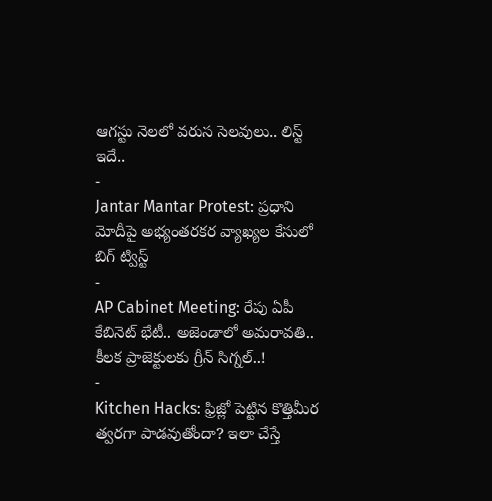ఆగస్టు నెలలో వరుస సెలవులు.. లిస్ట్ ఇదే..
-
Jantar Mantar Protest: ప్రధాని మోదీపై అభ్యంతరకర వ్యాఖ్యల కేసులో బిగ్ ట్విస్ట్
-
AP Cabinet Meeting: రేపు ఏపీ కేబినెట్ భేటీ.. అజెండాలో అమరావతి.. కీలక ప్రాజెక్టులకు గ్రీన్ సిగ్నల్..!
-
Kitchen Hacks: ఫ్రిజ్లో పెట్టిన కొత్తిమీర త్వరగా పాడవుతోందా? ఇలా చేస్తే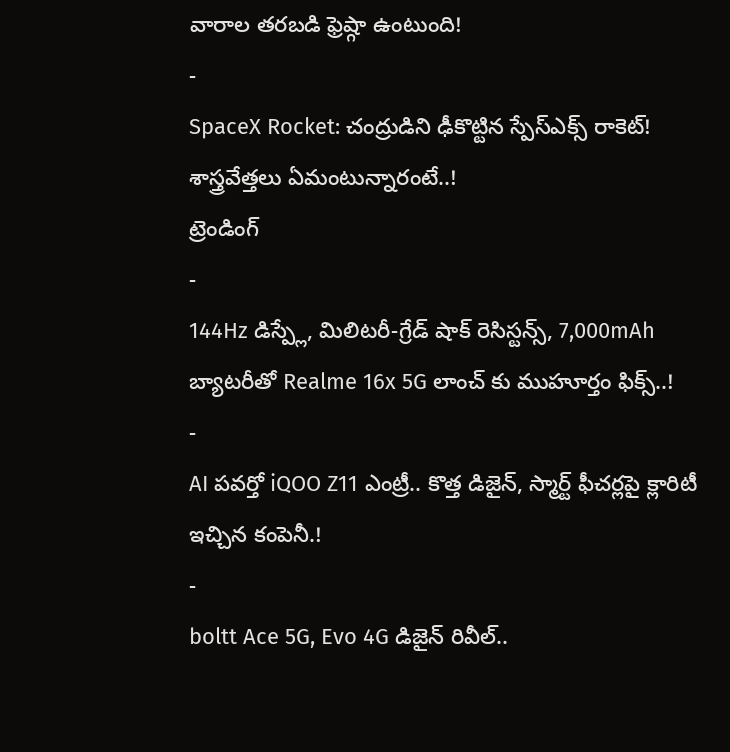వారాల తరబడి ఫ్రెష్గా ఉంటుంది!
-
SpaceX Rocket: చంద్రుడిని ఢీకొట్టిన స్పేస్ఎక్స్ రాకెట్! శాస్త్రవేత్తలు ఏమంటున్నారంటే..!
ట్రెండింగ్
-
144Hz డిస్ప్లే, మిలిటరీ-గ్రేడ్ షాక్ రెసిస్టన్స్, 7,000mAh బ్యాటరీతో Realme 16x 5G లాంచ్ కు ముహూర్తం ఫిక్స్..!
-
AI పవర్తో iQOO Z11 ఎంట్రీ.. కొత్త డిజైన్, స్మార్ట్ ఫీచర్లపై క్లారిటీ ఇచ్చిన కంపెనీ.!
-
boltt Ace 5G, Evo 4G డిజైన్ రివీల్..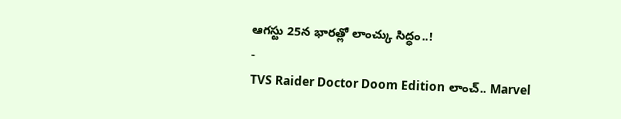ఆగస్టు 25న భారత్లో లాంచ్కు సిద్ధం..!
-
TVS Raider Doctor Doom Edition లాంచ్.. Marvel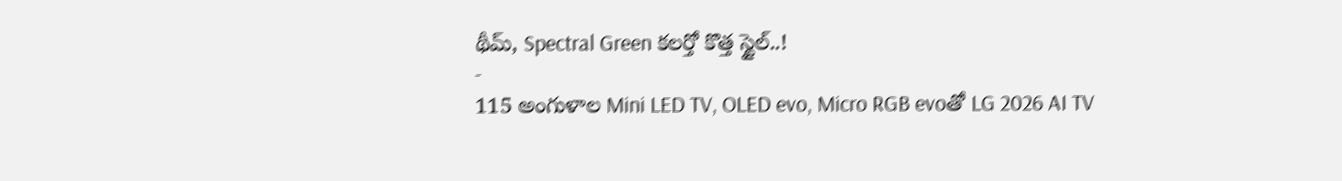థీమ్, Spectral Green కలర్తో కొత్త స్టైల్..!
-
115 అంగుళాల Mini LED TV, OLED evo, Micro RGB evoతో LG 2026 AI TV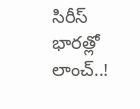సిరీస్ భారత్లో లాంచ్..!